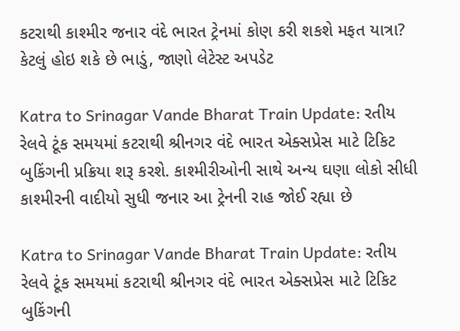કટરાથી કાશ્મીર જનાર વંદે ભારત ટ્રેનમાં કોણ કરી શકશે મફત યાત્રા? કેટલું હોઇ શકે છે ભાડું, જાણો લેટેસ્ટ અપડેટ

Katra to Srinagar Vande Bharat Train Update: રતીય રેલવે ટૂંક સમયમાં કટરાથી શ્રીનગર વંદે ભારત એક્સપ્રેસ માટે ટિકિટ બુકિંગની પ્રક્રિયા શરૂ કરશે. કાશ્મીરીઓની સાથે અન્ય ઘણા લોકો સીધી કાશ્મીરની વાદીયો સુધી જનાર આ ટ્રેનની રાહ જોઈ રહ્યા છે

Katra to Srinagar Vande Bharat Train Update: રતીય રેલવે ટૂંક સમયમાં કટરાથી શ્રીનગર વંદે ભારત એક્સપ્રેસ માટે ટિકિટ બુકિંગની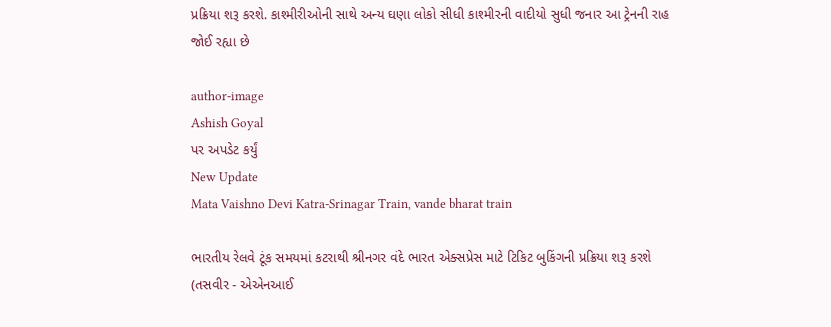પ્રક્રિયા શરૂ કરશે. કાશ્મીરીઓની સાથે અન્ય ઘણા લોકો સીધી કાશ્મીરની વાદીયો સુધી જનાર આ ટ્રેનની રાહ જોઈ રહ્યા છે

author-image
Ashish Goyal
પર અપડેટ કર્યું
New Update
Mata Vaishno Devi Katra-Srinagar Train, vande bharat train

ભારતીય રેલવે ટૂંક સમયમાં કટરાથી શ્રીનગર વંદે ભારત એક્સપ્રેસ માટે ટિકિટ બુકિંગની પ્રક્રિયા શરૂ કરશે (તસવીર - એએનઆઈ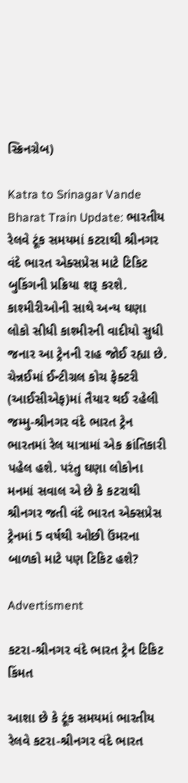સ્ક્રિનગ્રેબ)

Katra to Srinagar Vande Bharat Train Update: ભારતીય રેલવે ટૂંક સમયમાં કટરાથી શ્રીનગર વંદે ભારત એક્સપ્રેસ માટે ટિકિટ બુકિંગની પ્રક્રિયા શરૂ કરશે. કાશ્મીરીઓની સાથે અન્ય ઘણા લોકો સીધી કાશ્મીરની વાદીયો સુધી જનાર આ ટ્રેનની રાહ જોઈ રહ્યા છે. ચેન્નઈમાં ઈન્ટીગ્રલ કોચ ફેક્ટરી (આઈસીએફ)માં તૈયાર થઈ રહેલી જમ્મુ-શ્રીનગર વંદે ભારત ટ્રેન ભારતમાં રેલ યાત્રામાં એક ક્રાંતિકારી પહેલ હશે. પરંતુ ઘણા લોકોના મનમાં સવાલ એ છે કે કટરાથી શ્રીનગર જતી વંદે ભારત એક્સપ્રેસ ટ્રેનમાં 5 વર્ષથી ઓછી ઉંમરના બાળકો માટે પણ ટિકિટ હશે?

Advertisment

કટરા-શ્રીનગર વંદે ભારત ટ્રેન ટિકિટ કિંમત

આશા છે કે ટૂંક સમયમાં ભારતીય રેલવે કટરા-શ્રીનગર વંદે ભારત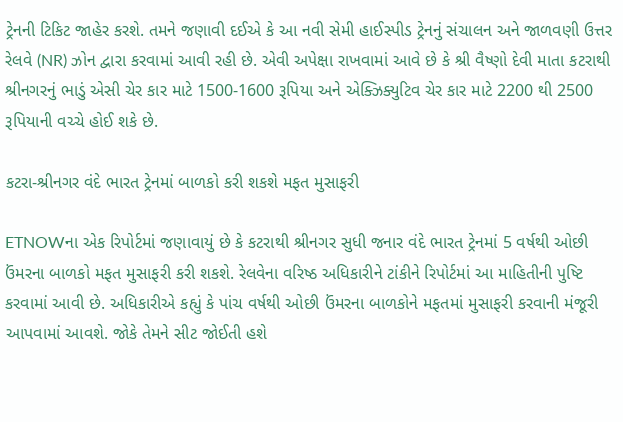ટ્રેનની ટિકિટ જાહેર કરશે. તમને જણાવી દઈએ કે આ નવી સેમી હાઈસ્પીડ ટ્રેનનું સંચાલન અને જાળવણી ઉત્તર રેલવે (NR) ઝોન દ્વારા કરવામાં આવી રહી છે. એવી અપેક્ષા રાખવામાં આવે છે કે શ્રી વૈષ્ણો દેવી માતા કટરાથી શ્રીનગરનું ભાડું એસી ચેર કાર માટે 1500-1600 રૂપિયા અને એક્ઝિક્યુટિવ ચેર કાર માટે 2200 થી 2500 રૂપિયાની વચ્ચે હોઈ શકે છે.

કટરા-શ્રીનગર વંદે ભારત ટ્રેનમાં બાળકો કરી શકશે મફત મુસાફરી

ETNOWના એક રિપોર્ટમાં જણાવાયું છે કે કટરાથી શ્રીનગર સુધી જનાર વંદે ભારત ટ્રેનમાં 5 વર્ષથી ઓછી ઉંમરના બાળકો મફત મુસાફરી કરી શકશે. રેલવેના વરિષ્ઠ અધિકારીને ટાંકીને રિપોર્ટમાં આ માહિતીની પુષ્ટિ કરવામાં આવી છે. અધિકારીએ કહ્યું કે પાંચ વર્ષથી ઓછી ઉંમરના બાળકોને મફતમાં મુસાફરી કરવાની મંજૂરી આપવામાં આવશે. જોકે તેમને સીટ જોઈતી હશે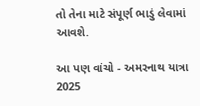તો તેના માટે સંપૂર્ણ ભાડું લેવામાં આવશે.

આ પણ વાંચો - અમરનાથ યાત્રા 2025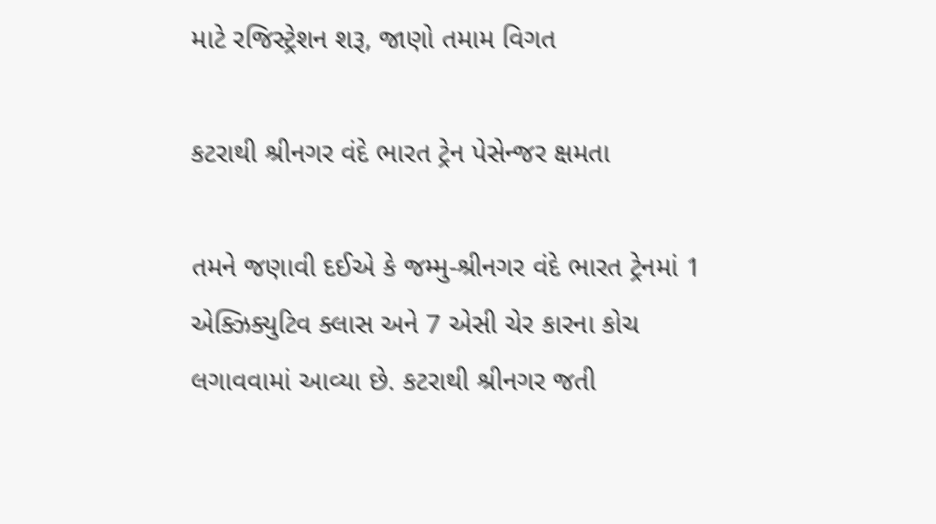માટે રજિસ્ટ્રેશન શરૂ, જાણો તમામ વિગત

કટરાથી શ્રીનગર વંદે ભારત ટ્રેન પેસેન્જર ક્ષમતા

તમને જણાવી દઈએ કે જમ્મુ-શ્રીનગર વંદે ભારત ટ્રેનમાં 1 એક્ઝિક્યુટિવ ક્લાસ અને 7 એસી ચેર કારના કોચ લગાવવામાં આવ્યા છે. કટરાથી શ્રીનગર જતી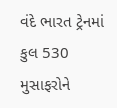વંદે ભારત ટ્રેનમાં કુલ 530 મુસાફરોને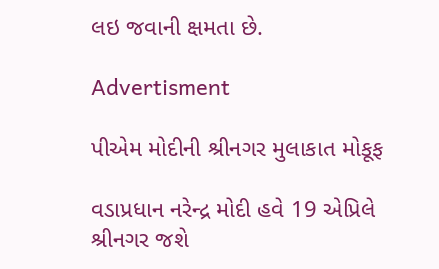લઇ જવાની ક્ષમતા છે.

Advertisment

પીએમ મોદીની શ્રીનગર મુલાકાત મોકૂફ

વડાપ્રધાન નરેન્દ્ર મોદી હવે 19 એપ્રિલે શ્રીનગર જશે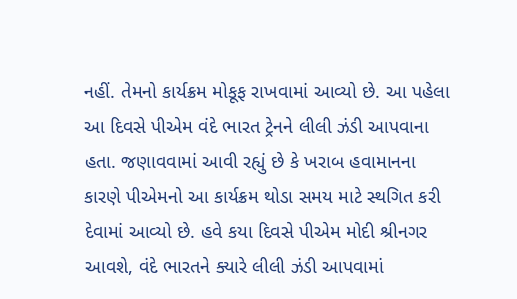નહીં. તેમનો કાર્યક્રમ મોકૂફ રાખવામાં આવ્યો છે. આ પહેલા આ દિવસે પીએમ વંદે ભારત ટ્રેનને લીલી ઝંડી આપવાના હતા. જણાવવામાં આવી રહ્યું છે કે ખરાબ હવામાનના કારણે પીએમનો આ કાર્યક્રમ થોડા સમય માટે સ્થગિત કરી દેવામાં આવ્યો છે. હવે કયા દિવસે પીએમ મોદી શ્રીનગર આવશે, વંદે ભારતને ક્યારે લીલી ઝંડી આપવામાં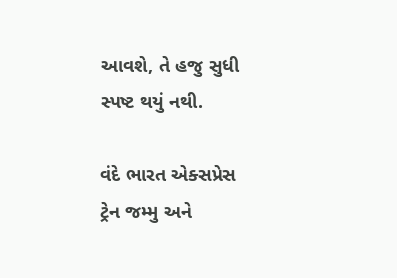આવશે, તે હજુ સુધી સ્પષ્ટ થયું નથી.

વંદે ભારત એક્સપ્રેસ ટ્રેન જમ્મુ અને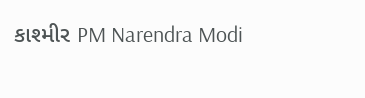કાશ્મીર PM Narendra Modi